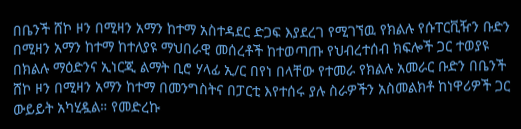በቤንች ሸኮ ዞን በሚዛን አማን ከተማ አስተዳደር ድጋፍ እያደረገ የሚገኘዉ የክልሉ የሱፐርቪዥን ቡድን በሚዛን አማን ከተማ ከተለያዩ ማህበራዊ መሰረቶች ከተወጣጡ የህብረተሰብ ክፍሎች ጋር ተወያዩ
በክልሉ ማዕድንና ኢነርጂ ልማት ቢሮ ሃላፊ ኢ/ር በየነ በላቸው የተመራ የክልሉ አመራር ቡድን በቤንች ሸኮ ዞን በሚዛን አማን ከተማ በመንግስትና በፓርቲ እየተሰሩ ያሉ ስራዎችን አስመልክቶ ከነዋሪዎች ጋር ውይይት አካሂዷል። የመድረኩ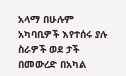አላማ በሁሉም አካባቢዎች እየተሰሩ ያሉ ስራዎች ወደ ታች በመውረድ በአካል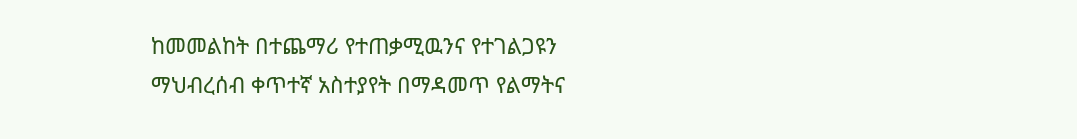ከመመልከት በተጨማሪ የተጠቃሚዉንና የተገልጋዩን ማህብረሰብ ቀጥተኛ አስተያየት በማዳመጥ የልማትና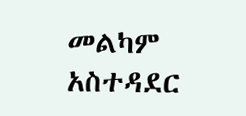መልካም አስተዳደር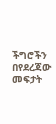ችግሮችን በየደረጃው መፍታት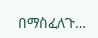በማስፈለጉ…